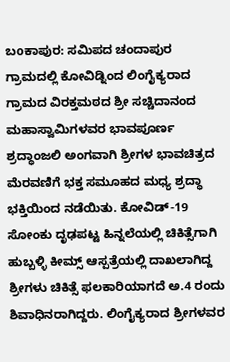ಬoಕಾಪುರ: ಸಮಿಪದ ಚಂದಾಪುರ ಗ್ರಾಮದಲ್ಲಿ ಕೋವಿಡ್ನಿಂದ ಲಿಂಗೈಕ್ಯರಾದ ಗ್ರಾಮದ ವಿರಕ್ತಮಠದ ಶ್ರೀ ಸಚ್ಚಿದಾನಂದ ಮಹಾಸ್ವಾಮಿಗಳವರ ಭಾವಪೂರ್ಣ ಶ್ರದ್ಧಾಂಜಲಿ ಅಂಗವಾಗಿ ಶ್ರೀಗಳ ಭಾವಚಿತ್ರದ ಮೆರವಣಿಗೆ ಭಕ್ತ ಸಮೂಹದ ಮಧ್ಯ ಶ್ರದ್ಧಾ ಭಕ್ತಿಯಿಂದ ನಡೆಯಿತು. ಕೋವಿಡ್-19 ಸೋಂಕು ದೃಢಪಟ್ಟ ಹಿನ್ನಲೆಯಲ್ಲಿ ಚಿಕಿತ್ಸೆಗಾಗಿ ಹುಬ್ಬಳ್ಳಿ ಕೀಮ್ಸ್ ಆಸ್ಪತ್ರೆಯಲ್ಲಿ ದಾಖಲಾಗಿದ್ದ ಶ್ರೀಗಳು ಚಿಕಿತ್ಸೆ ಫಲಕಾರಿಯಾಗದೆ ಅ.4 ರಂದು ಶಿವಾಧಿನರಾಗಿದ್ದರು. ಲಿಂಗೈಕ್ಯರಾದ ಶ್ರೀಗಳವರ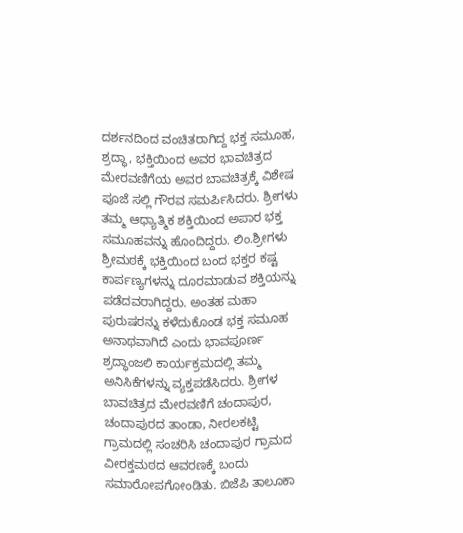ದರ್ಶನದಿಂದ ವಂಚಿತರಾಗಿದ್ದ ಭಕ್ತ ಸಮೂಹ, ಶ್ರದ್ಧಾ, ಭಕ್ತಿಯಿಂದ ಅವರ ಭಾವಚಿತ್ರದ ಮೇರವಣಿಗೆಯ ಅವರ ಬಾವಚಿತ್ರಕ್ಕೆ ವಿಶೇಷ ಪೂಜೆ ಸಲ್ಲಿ ಗೌರವ ಸಮರ್ಪಿಸಿದರು. ಶ್ರೀಗಳು ತಮ್ಮ ಆಧ್ಯಾತ್ಮಿಕ ಶಕ್ತಿಯಿಂದ ಅಪಾರ ಭಕ್ತ ಸಮೂಹವನ್ನು ಹೊಂದಿದ್ದರು. ಲಿಂ.ಶ್ರೀಗಳು ಶ್ರೀಮಠಕ್ಕೆ ಭಕ್ತಿಯಿಂದ ಬಂದ ಭಕ್ತರ ಕಷ್ಟ ಕಾರ್ಪಣ್ಯಗಳನ್ನು ದೂರಮಾಡುವ ಶಕ್ತಿಯನ್ನು ಪಡೆದವರಾಗಿದ್ದರು. ಅಂತಹ ಮಹಾ ಪುರುಷರನ್ನು ಕಳೆದುಕೊಂಡ ಭಕ್ತ ಸಮೂಹ ಅನಾಥವಾಗಿದೆ ಎಂದು ಭಾವಪೂರ್ಣ ಶ್ರದ್ಧಾಂಜಲಿ ಕಾರ್ಯಕ್ರಮದಲ್ಲಿ ತಮ್ಮ ಅನಿಸಿಕೆಗಳನ್ನು ವ್ಯಕ್ತಪಡೆಸಿದರು. ಶ್ರೀಗಳ ಬಾವಚಿತ್ರದ ಮೇರವಣಿಗೆ ಚಂದಾಪುರ, ಚಂದಾಪುರದ ತಾಂಡಾ, ನೀರಲಕಟ್ಟಿ ಗ್ರಾಮದಲ್ಲಿ ಸಂಚರಿಸಿ ಚಂದಾಪುರ ಗ್ರಾಮದ ವೀರಕ್ತಮಠದ ಆವರಣಕ್ಕೆ ಬಂದು ಸಮಾರೋಪಗೋಂಡಿತು. ಬಿಜೆಪಿ ತಾಲೂಕಾ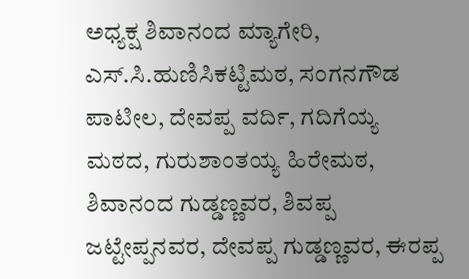ಅಧ್ಯಕ್ಷ ಶಿವಾನಂದ ಮ್ಯಾಗೇರಿ, ಎಸ್.ಸಿ.ಹುಣಿಸಿಕಟ್ಟಿಮಠ, ಸಂಗನಗೌಡ ಪಾಟೀಲ, ದೇವಪ್ಪ ವರ್ದಿ, ಗದಿಗೆಯ್ಯ ಮಠದ, ಗುರುಶಾಂತಯ್ಯ ಹಿರೇಮಠ, ಶಿವಾನಂದ ಗುಡ್ಡಣ್ಣವರ, ಶಿವಪ್ಪ ಜಟ್ಟೇಪ್ಪನವರ, ದೇವಪ್ಪ ಗುಡ್ಡಣ್ಣವರ, ಈರಪ್ಪ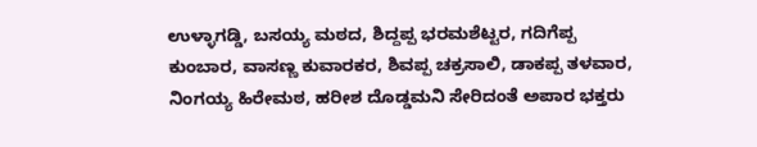ಉಳ್ಳಾಗಡ್ಡಿ, ಬಸಯ್ಯ ಮಠದ, ಶಿದ್ದಪ್ಪ ಭರಮಶೆಟ್ಟರ, ಗದಿಗೆಪ್ಪ ಕುಂಬಾರ, ವಾಸಣ್ಣ ಕುವಾರಕರ, ಶಿವಪ್ಪ ಚಕ್ರಸಾಲಿ, ಡಾಕಪ್ಪ ತಳವಾರ, ನಿಂಗಯ್ಯ ಹಿರೇಮಠ, ಹರೀಶ ದೊಡ್ಡಮನಿ ಸೇರಿದಂತೆ ಅಪಾರ ಭಕ್ತರು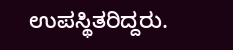ಉಪಸ್ಥಿತರಿದ್ದರು.